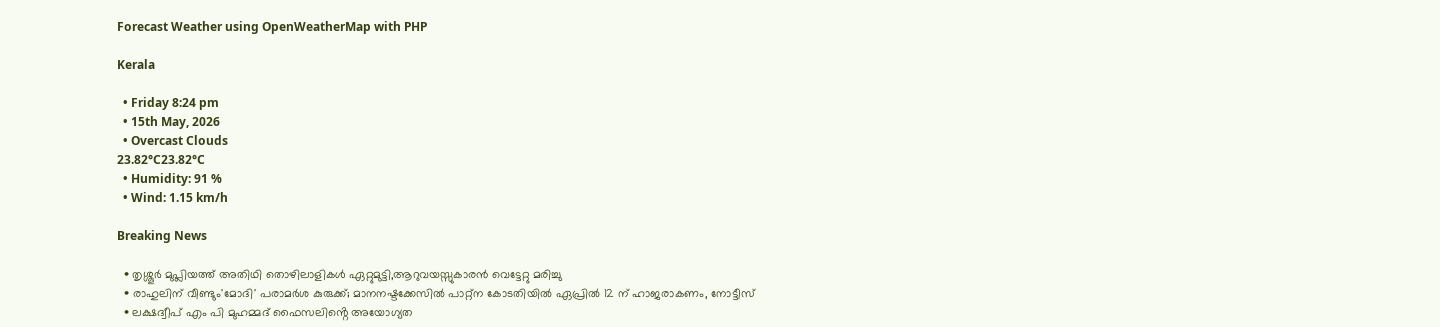Forecast Weather using OpenWeatherMap with PHP

Kerala

  • Friday 8:24 pm
  • 15th May, 2026
  • Overcast Clouds
23.82°C23.82°C
  • Humidity: 91 %
  • Wind: 1.15 km/h

Breaking News

  • തൃശ്ശൂർ മുപ്ലിയത്ത് അതിഥി തൊഴിലാളികൾ ഏറ്റുമുട്ടി,ആറുവയസ്സുകാരൻ വെട്ടേറ്റു മരിച്ചു
  • രാഹുലിന് വീണ്ടും'മോദി' പരാമര്‍ശ കുരുക്ക്; മാനനഷ്ടക്കേസിൽ പാറ്റ്ന കോടതിയിൽ ഏപ്രിൽ 12 ന് ഹാജരാകണം, നോട്ടീസ്
  • ലക്ഷദ്വീപ് എം പി മുഹമ്മദ് ഫൈസലിൻ്റെ അയോഗ്യത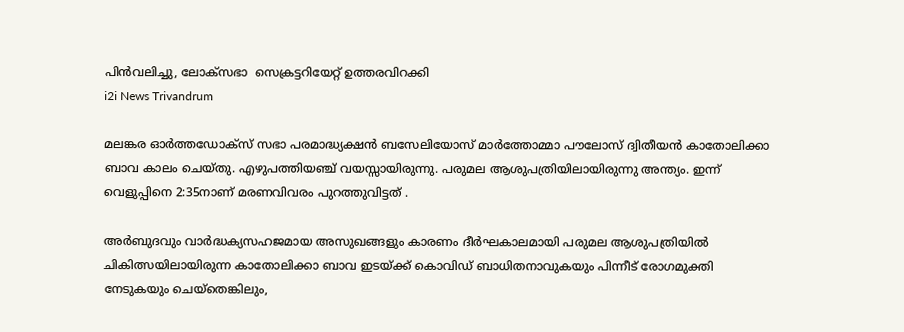പിൻവലിച്ചു, ലോക്സഭാ  സെക്രട്ടറിയേറ്റ് ഉത്തരവിറക്കി
i2i News Trivandrum

മലങ്കര ഓര്‍ത്തഡോക്‌സ് സഭാ പരമാദ്ധ്യക്ഷന്‍ ബസേലിയോസ് മാര്‍ത്തോമ്മാ പൗലോസ് ദ്വിതീയന്‍ കാതോലിക്കാ ബാവ കാലം ചെയ്തു. എഴുപത്തിയഞ്ച് വയസ്സായിരുന്നു. പരുമല ആശുപത്രിയിലായിരുന്നു അന്ത്യം. ഇന്ന് വെളുപ്പിനെ 2:35നാണ് മരണവിവരം പുറത്തുവിട്ടത് .

അര്‍ബുദവും വാര്‍ദ്ധക്യസഹജമായ അസുഖങ്ങളും കാരണം ദീര്‍ഘകാലമായി പരുമല ആശുപത്രിയില്‍ ചികിത്സയിലായിരുന്ന കാതോലിക്കാ ബാവ ഇടയ്ക്ക് കൊവിഡ് ബാധിതനാവുകയും പിന്നീട് രോഗമുക്തി നേടുകയും ചെയ്‌തെങ്കിലും,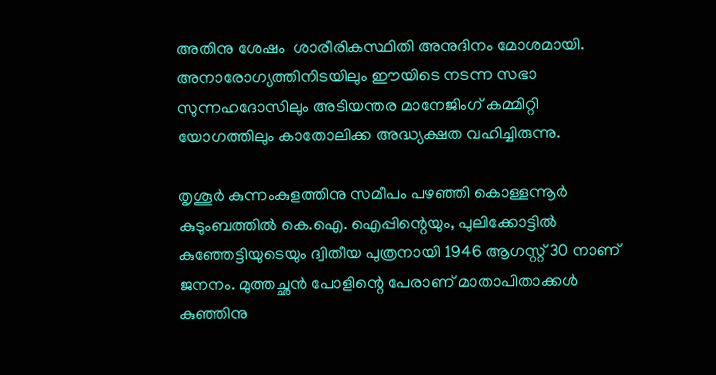അതിനു ശേഷം  ശാരീരികസ്ഥിതി അനുദിനം മോശമായി. അനാരോഗ്യത്തിനിടയിലും ഈയിടെ നടന്ന സഭാ സുന്നഹദോസിലും അടിയന്തര മാനേജിംഗ് കമ്മിറ്റി യോഗത്തിലും കാതോലിക്ക അദ്ധ്യക്ഷത വഹിച്ചിരുന്നു.

തൃശൂര്‍ കുന്നംകുളത്തിനു സമീപം പഴഞ്ഞി കൊള്ളന്നൂര്‍ കുടുംബത്തില്‍ കെ.ഐ. ഐപ്പിന്റെയും, പുലിക്കോട്ടില്‍ കുഞ്ഞേട്ടിയുടെയും ദ്വിതീയ പുത്രനായി 1946 ആഗസ്റ്റ് 30 നാണ് ജനനം. മുത്തച്ഛന്‍ പോളിന്റെ പേരാണ് മാതാപിതാക്കള്‍ കുഞ്ഞിനു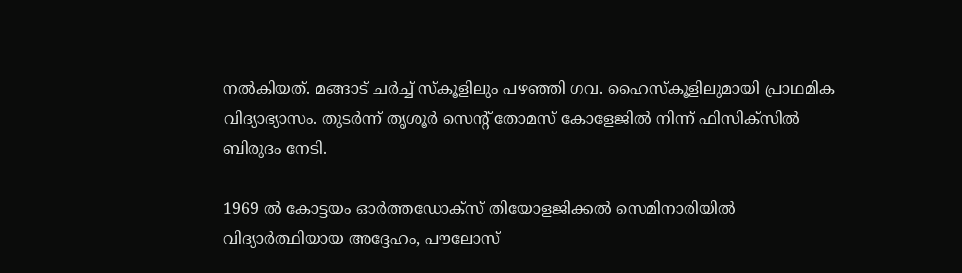നല്‍കിയത്. മങ്ങാട് ചര്‍ച്ച് സ്‌കൂളിലും പഴഞ്ഞി ഗവ. ഹൈസ്‌കൂളിലുമായി പ്രാഥമിക വിദ്യാഭ്യാസം. തുടര്‍ന്ന് തൃശൂര്‍ സെന്റ് തോമസ് കോളേജില്‍ നിന്ന് ഫിസിക്‌സില്‍ ബിരുദം നേടി.

1969 ല്‍ കോട്ടയം ഓര്‍ത്തഡോക്‌സ് തിയോളജിക്കല്‍ സെമിനാരിയില്‍ വിദ്യാര്‍ത്ഥിയായ അദ്ദേഹം, പൗലോസ്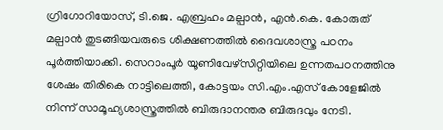ഗ്രിഗോറിയോസ്, ടി.ജെ. എബ്രഹം മല്പാന്‍, എന്‍.കെ. കോരുത് മല്പാന്‍ തുടങ്ങിയവരുടെ ശിക്ഷണത്തില്‍ ദൈവശാസ്ത്ര പഠനം പൂര്‍ത്തിയാക്കി. സെറാംപൂര്‍ യൂണിവേഴ്‌സിറ്റിയിലെ ഉന്നതപഠനത്തിനു ശേഷം തിരികെ നാട്ടിലെത്തി, കോട്ടയം സി.എം.എസ് കോളേജില്‍ നിന്ന് സാമൂഹ്യശാസ്ത്രത്തില്‍ ബിരുദാനന്തര ബിരുദവും നേടി.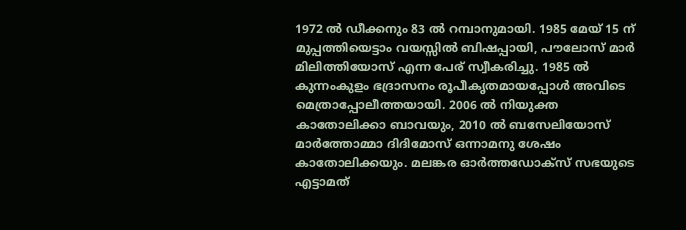1972 ല്‍ ഡീക്കനും 83 ല്‍ റമ്പാനുമായി. 1985 മേയ് 15 ന് മുപ്പത്തിയെട്ടാം വയസ്സില്‍ ബിഷപ്പായി, പൗലോസ് മാര്‍ മിലിത്തിയോസ് എന്ന പേര് സ്വീകരിച്ചു. 1985 ല്‍ കുന്നംകുളം ഭദ്രാസനം രൂപീകൃതമായപ്പോള്‍ അവിടെ മെത്രാപ്പോലീത്തയായി. 2006 ല്‍ നിയുക്ത കാതോലിക്കാ ബാവയും, 2010 ല്‍ ബസേലിയോസ് മാര്‍ത്തോമ്മാ ദിദിമോസ് ഒന്നാമനു ശേഷം കാതോലിക്കയും. മലങ്കര ഓര്‍ത്തഡോക്‌സ് സഭയുടെ എട്ടാമത്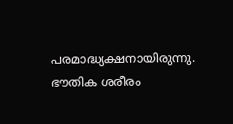പരമാദ്ധ്യക്ഷനായിരുന്നു. ഭൗതിക ശരീരം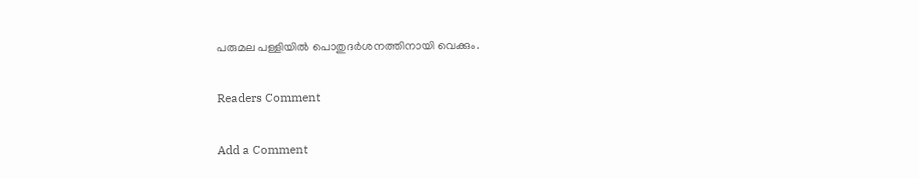പരുമല പള്ളിയിൽ പൊതുദർശനത്തിനായി വെക്കും.

Readers Comment

Add a Comment